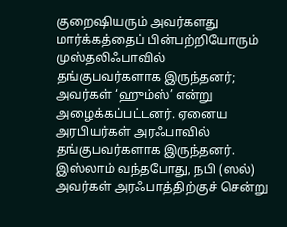குறைஷியரும் அவர்களது மார்க்கத்தைப் பின்பற்றியோரும் முஸ்தலிஃபாவில் தங்குபவர்களாக இருந்தனர்; அவர்கள் ‘ஹும்ஸ்’ என்று அழைக்கப்பட்டனர். ஏனைய அரபியர்கள் அரஃபாவில் தங்குபவர்களாக இருந்தனர். இஸ்லாம் வந்தபோது, நபி (ஸல்) அவர்கள் அரஃபாத்திற்குச் சென்று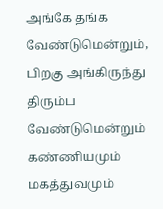அங்கே தங்க வேண்டுமென்றும், பிறகு அங்கிருந்து திரும்ப வேண்டுமென்றும் கண்ணியமும் மகத்துவமும்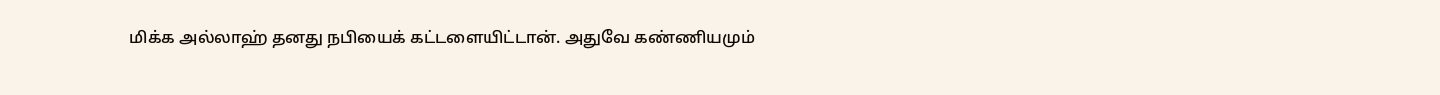மிக்க அல்லாஹ் தனது நபியைக் கட்டளையிட்டான். அதுவே கண்ணியமும்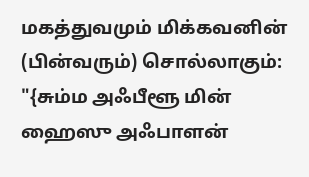மகத்துவமும் மிக்கவனின் (பின்வரும்) சொல்லாகும்:
"{சும்ம அஃபீளூ மின் ஹைஸு அஃபாளன்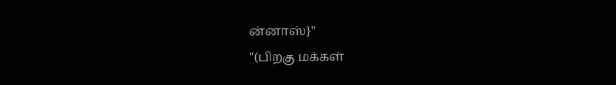ன்னாஸ்}"
"(பிறகு மக்கள்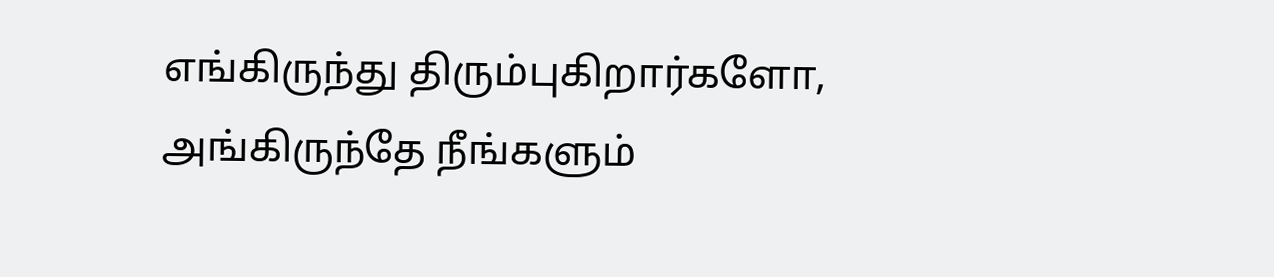எங்கிருந்து திரும்புகிறார்களோ, அங்கிருந்தே நீங்களும்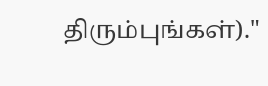திரும்புங்கள்)."